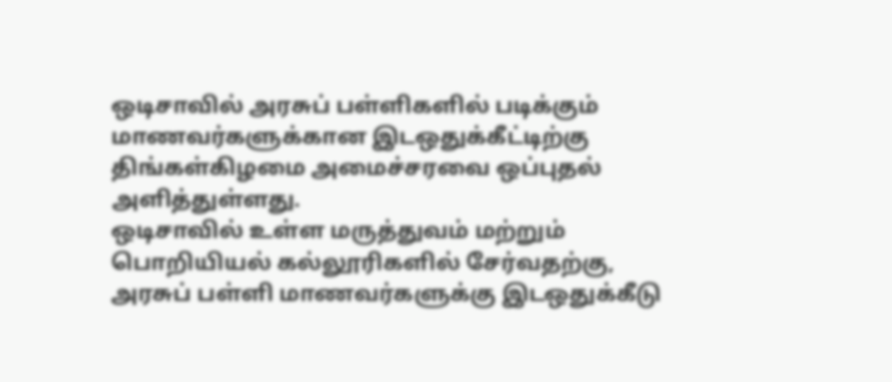ஒடிசாவில் அரசுப் பள்ளிகளில் படிக்கும் மாணவர்களுக்கான இடஒதுக்கீட்டிற்கு திங்கள்கிழமை அமைச்சரவை ஒப்புதல் அளித்துள்ளது.
ஒடிசாவில் உள்ள மருத்துவம் மற்றும் பொறியியல் கல்லூரிகளில் சேர்வதற்கு, அரசுப் பள்ளி மாணவர்களுக்கு இடஒதுக்கீடு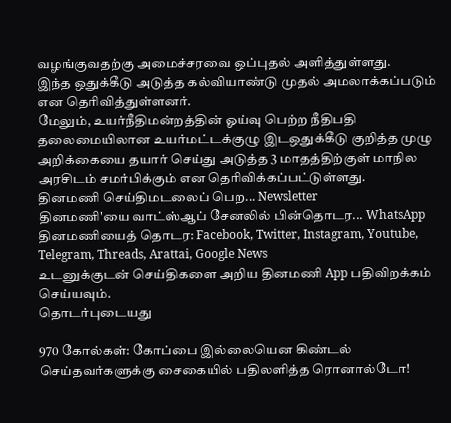வழங்குவதற்கு அமைச்சரவை ஒப்புதல் அளித்துள்ளது.
இந்த ஒதுக்கீடு அடுத்த கல்வியாண்டு முதல் அமலாக்கப்படும் என தெரிவித்துள்ளனர்.
மேலும், உயர்நீதிமன்றத்தின் ஓய்வு பெற்ற நீதிபதி தலைமையிலான உயர்மட்டக்குழு இடஒதுக்கீடு குறித்த முழு அறிக்கையை தயார் செய்து அடுத்த 3 மாதத்திற்குள் மாநில அரசிடம் சமர்பிக்கும் என தெரிவிக்கப்பட்டுள்ளது.
தினமணி செய்திமடலைப் பெற... Newsletter
தினமணி'யை வாட்ஸ்ஆப் சேனலில் பின்தொடர... WhatsApp
தினமணியைத் தொடர: Facebook, Twitter, Instagram, Youtube, Telegram, Threads, Arattai, Google News
உடனுக்குடன் செய்திகளை அறிய தினமணி App பதிவிறக்கம் செய்யவும்.
தொடர்புடையது

970 கோல்கள்: கோப்பை இல்லையென கிண்டல் செய்தவர்களுக்கு சைகையில் பதிலளித்த ரொனால்டோ!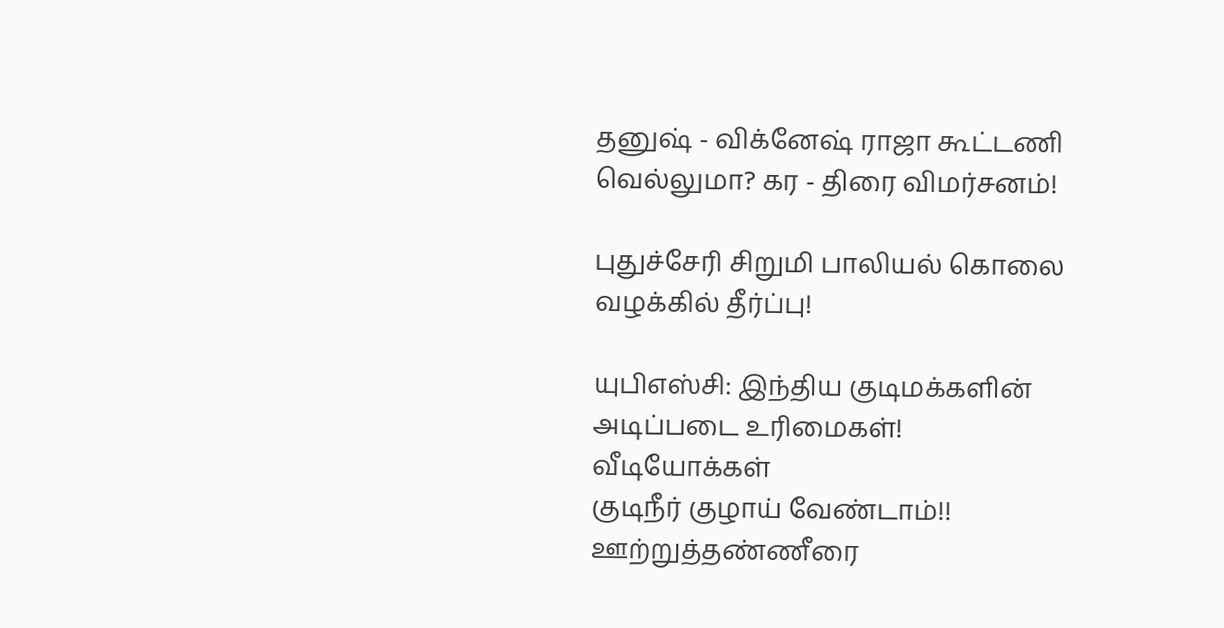தனுஷ் - விக்னேஷ் ராஜா கூட்டணி வெல்லுமா? கர - திரை விமர்சனம்!

புதுச்சேரி சிறுமி பாலியல் கொலை வழக்கில் தீர்ப்பு!

யுபிஎஸ்சி: இந்திய குடிமக்களின் அடிப்படை உரிமைகள்!
வீடியோக்கள்
குடிநீர் குழாய் வேண்டாம்!! ஊற்றுத்தண்ணீரை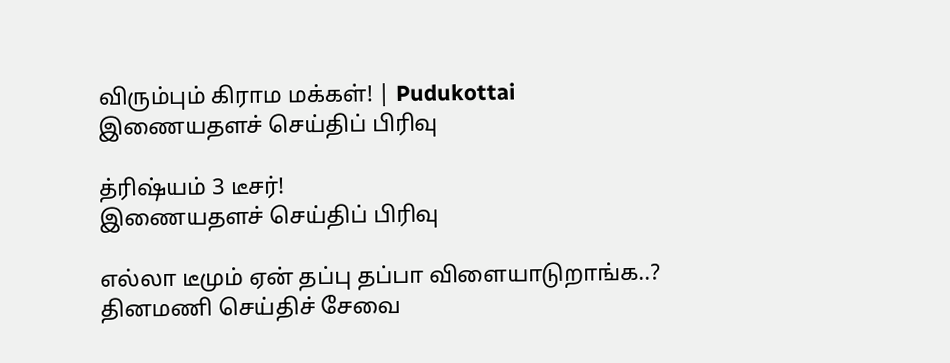விரும்பும் கிராம மக்கள்! | Pudukottai
இணையதளச் செய்திப் பிரிவு

த்ரிஷ்யம் 3 டீசர்!
இணையதளச் செய்திப் பிரிவு

எல்லா டீமும் ஏன் தப்பு தப்பா விளையாடுறாங்க..?
தினமணி செய்திச் சேவை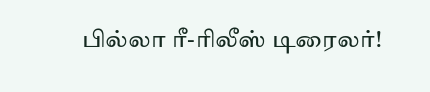பில்லா ரீ-ரிலீஸ் டிரைலர்!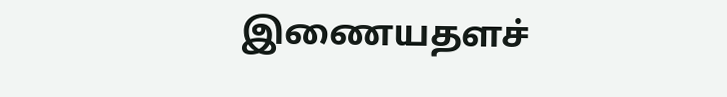இணையதளச்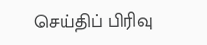செய்திப் பிரிவு